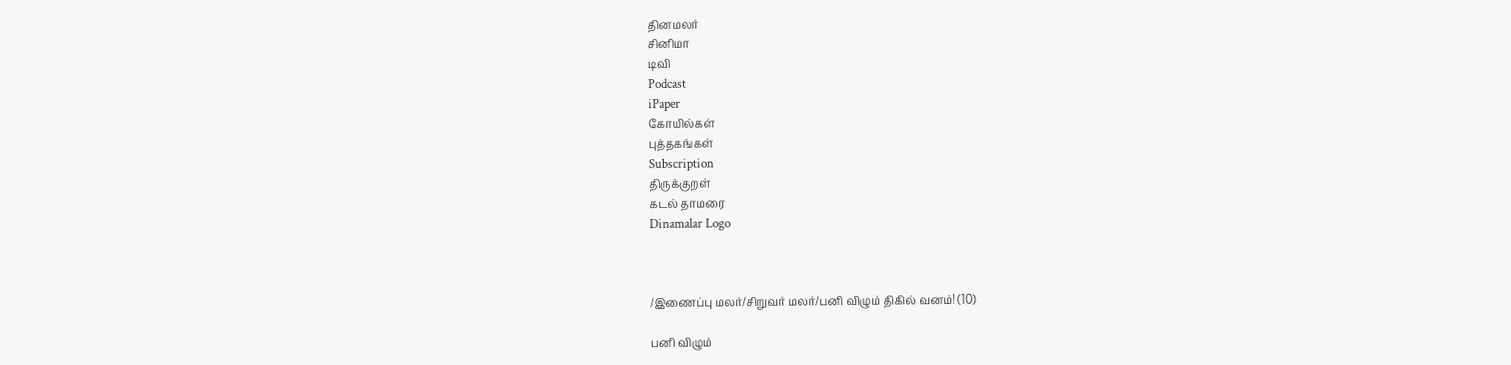தினமலர்
சினிமா
டிவி
Podcast
iPaper
கோயில்கள்
புத்தகங்கள்
Subscription
திருக்குறள்
கடல் தாமரை
Dinamalar Logo



/இணைப்பு மலர்/சிறுவர் மலர்/பனி விழும் திகில் வனம்! (10)

பனி விழும்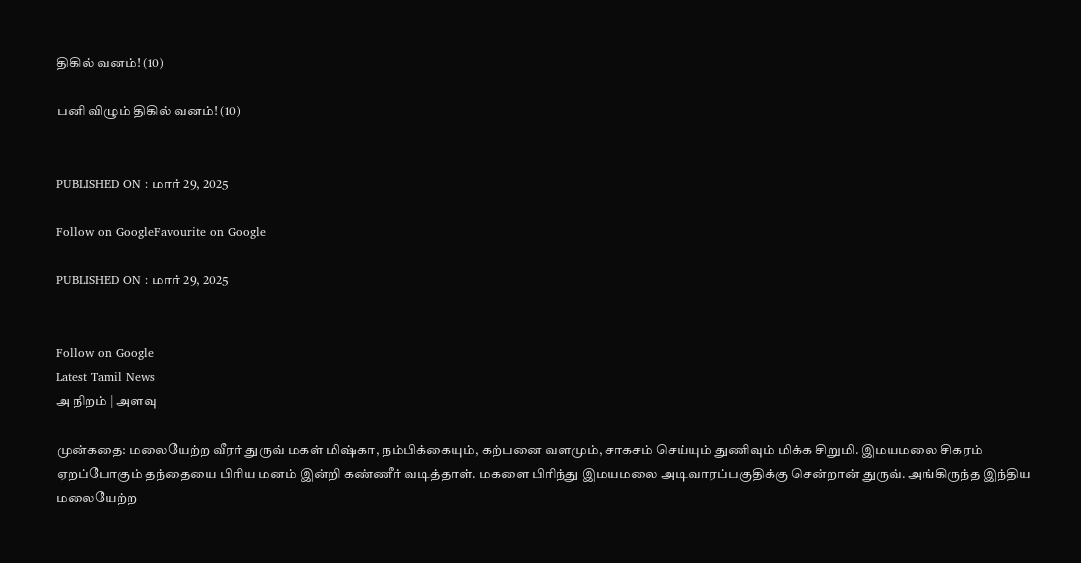திகில் வனம்! (10)

பனி விழும் திகில் வனம்! (10)


PUBLISHED ON : மார் 29, 2025

Follow on GoogleFavourite on Google

PUBLISHED ON : மார் 29, 2025


Follow on Google
Latest Tamil News
அ நிறம் | அளவு

முன்கதை: மலையேற்ற வீரர் துருவ் மகள் மிஷ்கா, நம்பிக்கையும், கற்பனை வளமும், சாகசம் செய்யும் துணிவும் மிக்க சிறுமி. இமயமலை சிகரம் ஏறப்போகும் தந்தையை பிரிய மனம் இன்றி கண்ணீர் வடித்தாள். மகளை பிரிந்து இமயமலை அடிவாரப்பகுதிக்கு சென்றான் துருவ். அங்கிருந்த இந்திய மலையேற்ற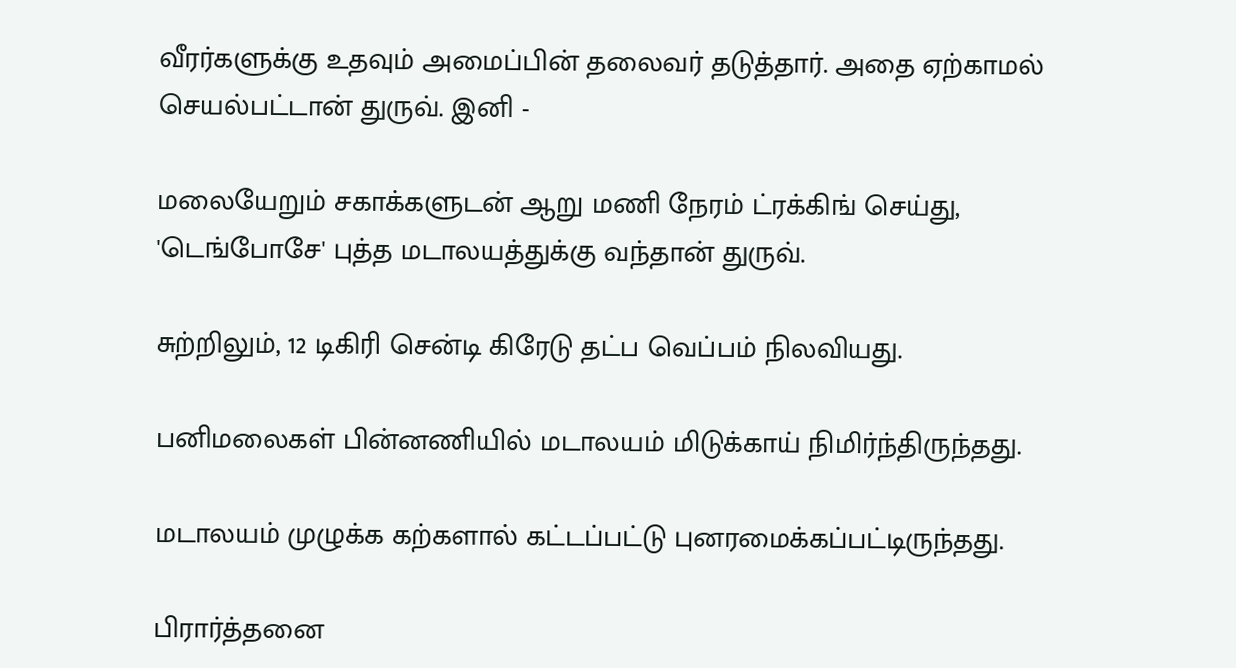வீரர்களுக்கு உதவும் அமைப்பின் தலைவர் தடுத்தார். அதை ஏற்காமல் செயல்பட்டான் துருவ். இனி -

மலையேறும் சகாக்களுடன் ஆறு மணி நேரம் ட்ரக்கிங் செய்து, 'டெங்போசே' புத்த மடாலயத்துக்கு வந்தான் துருவ்.

சுற்றிலும், 12 டிகிரி சென்டி கிரேடு தட்ப வெப்பம் நிலவியது.

பனிமலைகள் பின்னணியில் மடாலயம் மிடுக்காய் நிமிர்ந்திருந்தது.

மடாலயம் முழுக்க கற்களால் கட்டப்பட்டு புனரமைக்கப்பட்டிருந்தது.

பிரார்த்தனை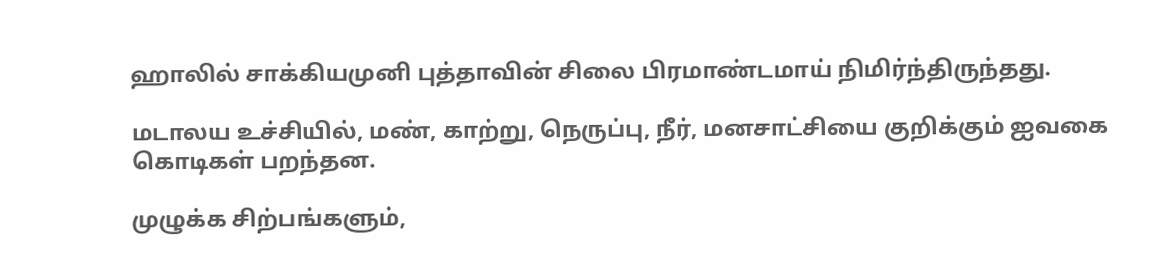ஹாலில் சாக்கியமுனி புத்தாவின் சிலை பிரமாண்டமாய் நிமிர்ந்திருந்தது.

மடாலய உச்சியில், மண், காற்று, நெருப்பு, நீர், மனசாட்சியை குறிக்கும் ஐவகை கொடிகள் பறந்தன.

முழுக்க சிற்பங்களும்,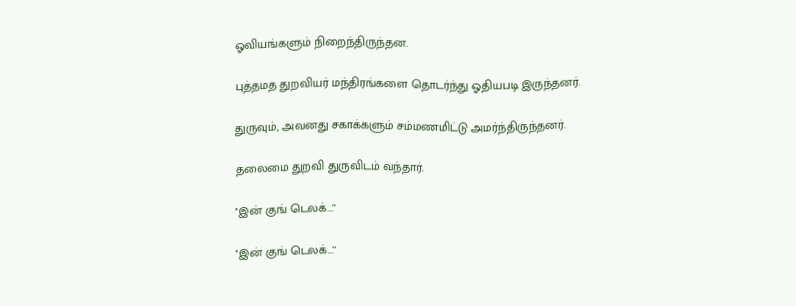ஓவியங்களும் நிறைந்திருந்தன.

புத்தமத துறவியர் மந்திரங்களை தொடர்ந்து ஓதியபடி இருந்தனர்.

துருவும், அவனது சகாக்களும் சம்மணமிட்டு அமர்ந்திருந்தனர்.

தலைமை துறவி துருவிடம் வந்தார்.

''இன் குங் டெலக்...''

''இன் குங் டெலக்...''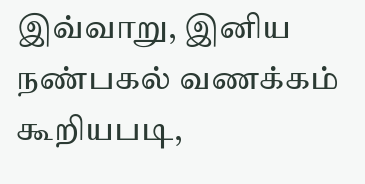இவ்வாறு, இனிய நண்பகல் வணக்கம் கூறியபடி,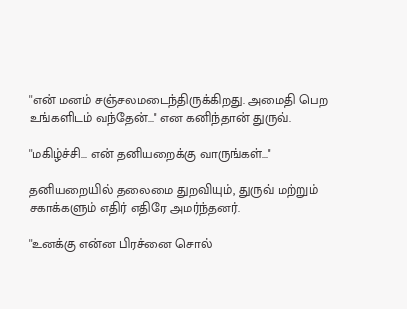''என் மனம் சஞ்சலமடைந்திருக்கிறது. அமைதி பெற உங்களிடம் வந்தேன்...'' என கனிந்தான் துருவ்.

''மகிழ்ச்சி... என் தனியறைக்கு வாருங்கள்...''

தனியறையில் தலைமை துறவியும், துருவ் மற்றும் சகாக்களும் எதிர் எதிரே அமர்ந்தனர்.

''உனக்கு என்ன பிரச்னை சொல்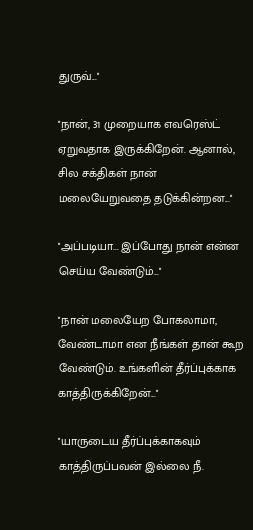துருவ்...''

''நான், 31 முறையாக எவரெஸ்ட் ஏறுவதாக இருக்கிறேன். ஆனால், சில சக்திகள் நான் மலையேறுவதை தடுக்கின்றன...''

''அப்படியா... இப்போது நான் என்ன செய்ய வேண்டும்...''

''நான் மலையேற போகலாமா, வேண்டாமா என நீங்கள் தான் கூற வேண்டும். உங்களின் தீர்ப்புக்காக காத்திருக்கிறேன்...''

''யாருடைய தீர்ப்புக்காகவும் காத்திருப்பவன் இல்லை நீ.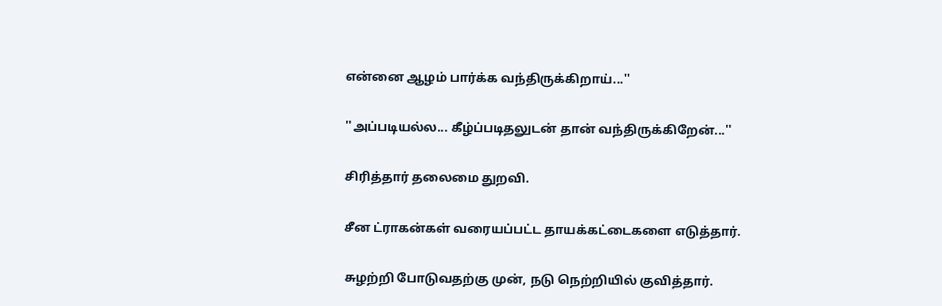என்னை ஆழம் பார்க்க வந்திருக்கிறாய்...''

''அப்படியல்ல... கீழ்ப்படிதலுடன் தான் வந்திருக்கிறேன்...''

சிரித்தார் தலைமை துறவி.

சீன ட்ராகன்கள் வரையப்பட்ட தாயக்கட்டைகளை எடுத்தார்.

சுழற்றி போடுவதற்கு முன், நடு நெற்றியில் குவித்தார்.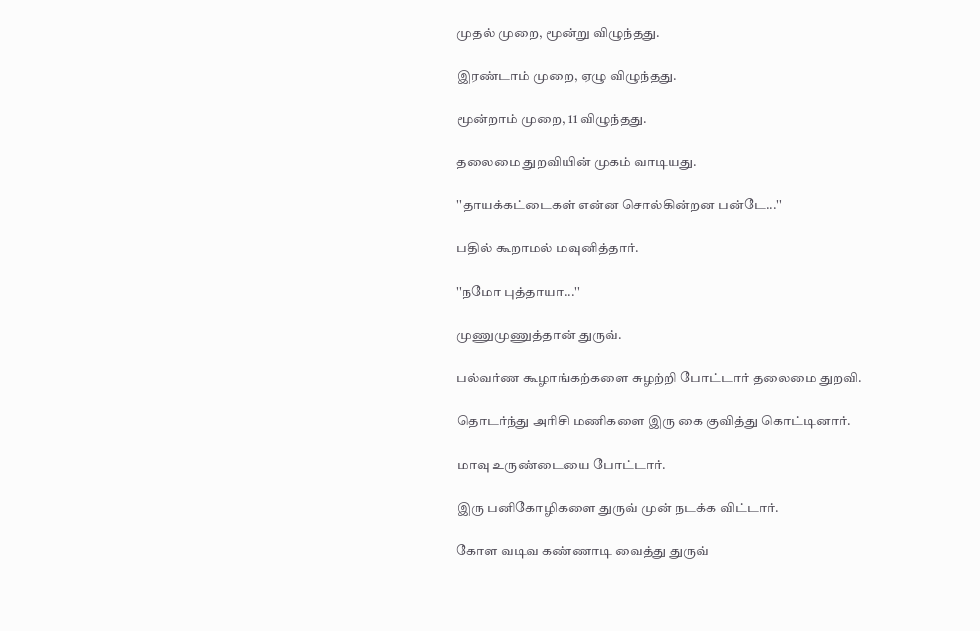முதல் முறை, மூன்று விழுந்தது.

இரண்டாம் முறை, ஏழு விழுந்தது.

மூன்றாம் முறை, 11 விழுந்தது.

தலைமை துறவியின் முகம் வாடியது.

''தாயக்கட்டைகள் என்ன சொல்கின்றன பன்டே...''

பதில் கூறாமல் மவுனித்தார்.

''நமோ புத்தாயா...''

முணுமுணுத்தான் துருவ்.

பல்வர்ண கூழாங்கற்களை சுழற்றி போட்டார் தலைமை துறவி.

தொடர்ந்து அரிசி மணிகளை இரு கை குவித்து கொட்டினார்.

மாவு உருண்டையை போட்டார்.

இரு பனிகோழிகளை துருவ் முன் நடக்க விட்டார்.

கோள வடிவ கண்ணாடி வைத்து துருவ்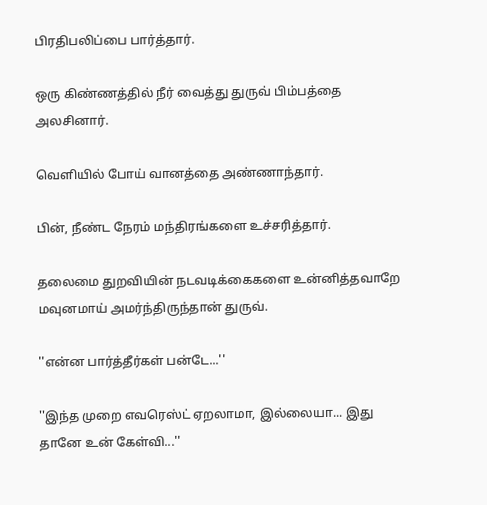பிரதிபலிப்பை பார்த்தார்.

ஒரு கிண்ணத்தில் நீர் வைத்து துருவ் பிம்பத்தை அலசினார்.

வெளியில் போய் வானத்தை அண்ணாந்தார்.

பின், நீண்ட நேரம் மந்திரங்களை உச்சரித்தார்.

தலைமை துறவியின் நடவடிக்கைகளை உன்னித்தவாறே மவுனமாய் அமர்ந்திருந்தான் துருவ்.

''என்ன பார்த்தீர்கள் பன்டே...''

''இந்த முறை எவரெஸ்ட் ஏறலாமா, இல்லையா... இது தானே உன் கேள்வி...''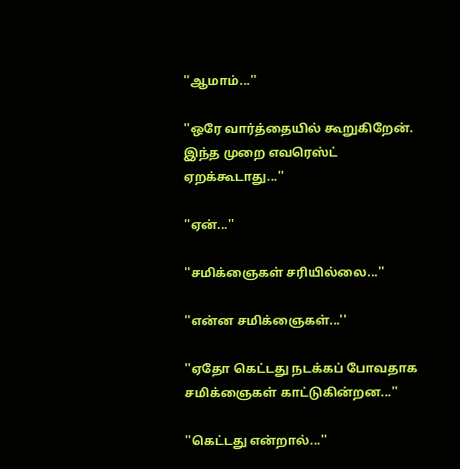''ஆமாம்...''

''ஒரே வார்த்தையில் கூறுகிறேன். இந்த முறை எவரெஸ்ட் ஏறக்கூடாது...''

''ஏன்...''

''சமிக்ஞைகள் சரியில்லை...''

''என்ன சமிக்ஞைகள்...''

''ஏதோ கெட்டது நடக்கப் போவதாக சமிக்ஞைகள் காட்டுகின்றன...''

''கெட்டது என்றால்...''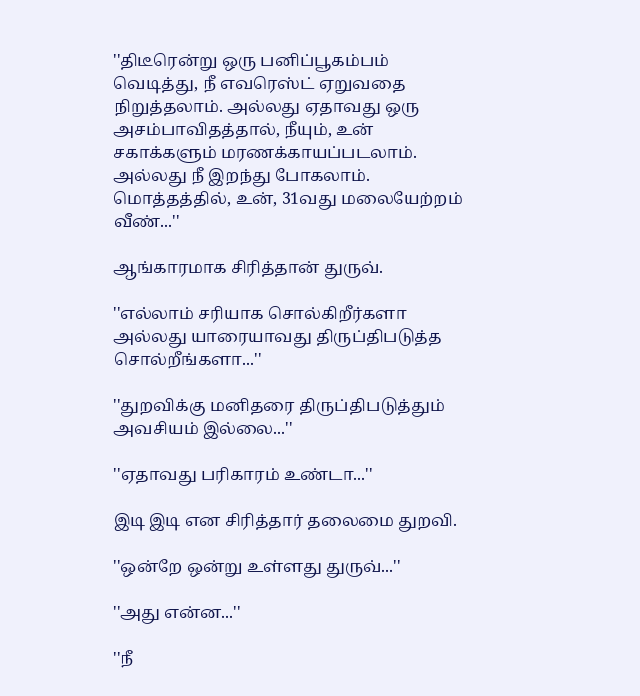''திடீரென்று ஒரு பனிப்பூகம்பம் வெடித்து, நீ எவரெஸ்ட் ஏறுவதை நிறுத்தலாம். அல்லது ஏதாவது ஒரு அசம்பாவிதத்தால், நீயும், உன் சகாக்களும் மரணக்காயப்படலாம். அல்லது நீ இறந்து போகலாம். மொத்தத்தில், உன், 31வது மலையேற்றம் வீண்...''

ஆங்காரமாக சிரித்தான் துருவ்.

''எல்லாம் சரியாக சொல்கிறீர்களா அல்லது யாரையாவது திருப்திபடுத்த சொல்றீங்களா...''

''துறவிக்கு மனிதரை திருப்திபடுத்தும் அவசியம் இல்லை...''

''ஏதாவது பரிகாரம் உண்டா...''

இடி இடி என சிரித்தார் தலைமை துறவி.

''ஒன்றே ஒன்று உள்ளது துருவ்...''

''அது என்ன...''

''நீ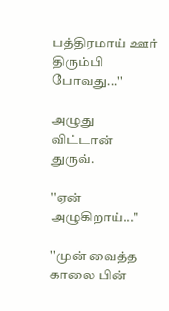பத்திரமாய் ஊர் திரும்பி போவது...''

அழுது விட்டான் துருவ்.

''ஏன் அழுகிறாய்...''

''முன் வைத்த காலை பின்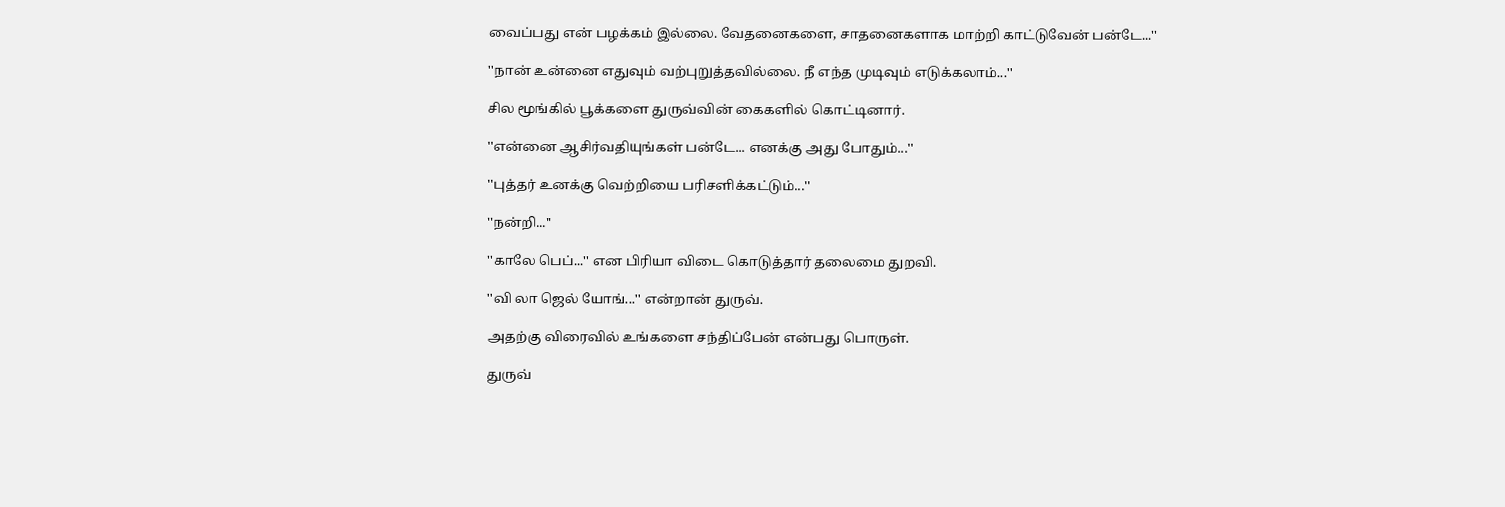வைப்பது என் பழக்கம் இல்லை. வேதனைகளை, சாதனைகளாக மாற்றி காட்டுவேன் பன்டே...''

''நான் உன்னை எதுவும் வற்புறுத்தவில்லை. நீ எந்த முடிவும் எடுக்கலாம்...''

சில மூங்கில் பூக்களை துருவ்வின் கைகளில் கொட்டினார்.

''என்னை ஆசிர்வதியுங்கள் பன்டே... எனக்கு அது போதும்...''

''புத்தர் உனக்கு வெற்றியை பரிசளிக்கட்டும்...''

''நன்றி...''

''காலே பெப்...'' என பிரியா விடை கொடுத்தார் தலைமை துறவி.

''வி லா ஜெல் யோங்...'' என்றான் துருவ்.

அதற்கு விரைவில் உங்களை சந்திப்பேன் என்பது பொருள்.

துருவ்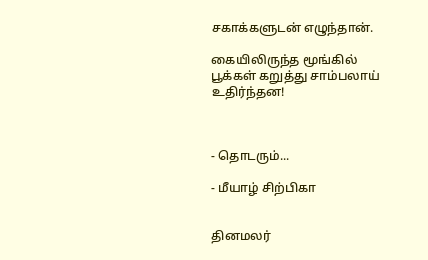சகாக்களுடன் எழுந்தான்.

கையிலிருந்த மூங்கில் பூக்கள் கறுத்து சாம்பலாய் உதிர்ந்தன!



- தொடரும்...

- மீயாழ் சிற்பிகா


தினமலர்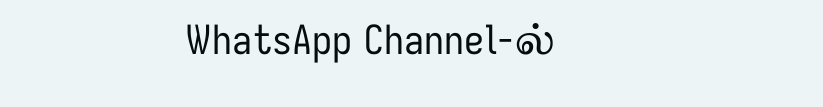WhatsApp Channel-ல்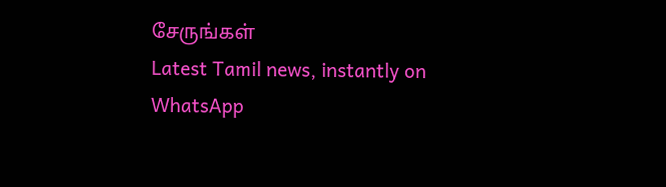சேருங்கள்
Latest Tamil news, instantly on WhatsApp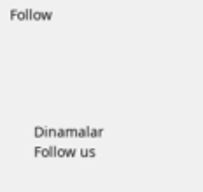Follow





      Dinamalar
      Follow us